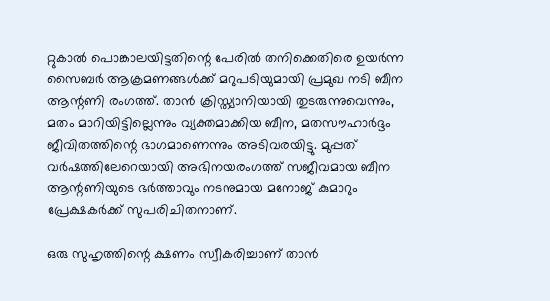റ്റുകാല്‍ പൊങ്കാലയിട്ടതിന്റെ പേരില്‍ തനിക്കെതിരെ ഉയര്‍ന്ന സൈബര്‍ ആക്രമണങ്ങള്‍ക്ക് മറുപടിയുമായി പ്രമുഖ നടി ബീന ആന്റണി രംഗത്ത്. താൻ ക്രിസ്ത്യാനിയായി തുടരുന്നുവെന്നും, മതം മാറിയിട്ടില്ലെന്നും വ്യക്തമാക്കിയ ബീന, മതസൗഹാർദ്ദം ജീവിതത്തിന്റെ ഭാഗമാണെന്നും അടിവരയിട്ടു. മുപ്പത് വർഷത്തിലേറെയായി അഭിനയരംഗത്ത് സജീവമായ ബീന ആന്റണിയുടെ ഭർത്താവും നടനുമായ മനോജ് കുമാറും പ്രേക്ഷകർക്ക് സുപരിചിതനാണ്.

ഒരു സുഹൃത്തിന്റെ ക്ഷണം സ്വീകരിച്ചാണ് താൻ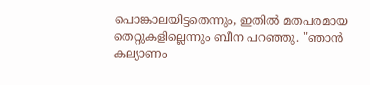പൊങ്കാലയിട്ടതെന്നും, ഇതിൽ മതപരമായ തെറ്റുകളില്ലെന്നും ബീന പറഞ്ഞു. "ഞാൻ കല്യാണം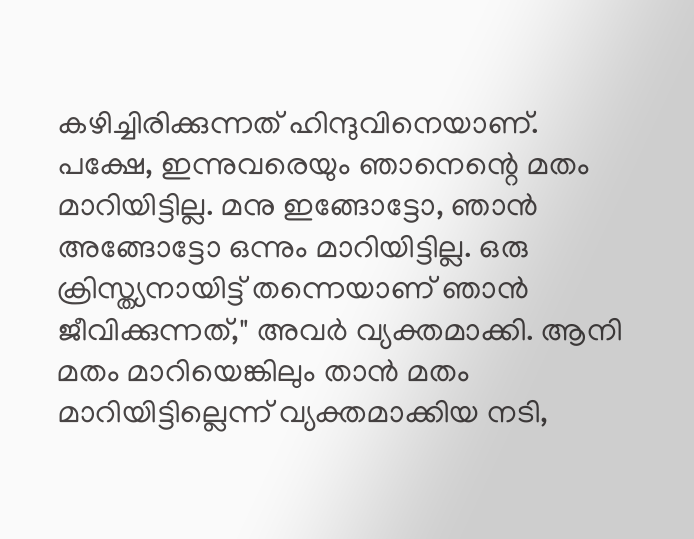കഴിച്ചിരിക്കുന്നത് ഹിന്ദുവിനെയാണ്. പക്ഷേ, ഇന്നുവരെയും ഞാനെന്റെ മതം മാറിയിട്ടില്ല. മനു ഇങ്ങോട്ടോ, ഞാൻ അങ്ങോട്ടോ ഒന്നും മാറിയിട്ടില്ല. ഒരു ക്രിസ്ത്യനായിട്ട് തന്നെയാണ് ഞാൻ ജീവിക്കുന്നത്," അവർ വ്യക്തമാക്കി. ആനി മതം മാറിയെങ്കിലും താൻ മതം മാറിയിട്ടില്ലെന്ന് വ്യക്തമാക്കിയ നടി,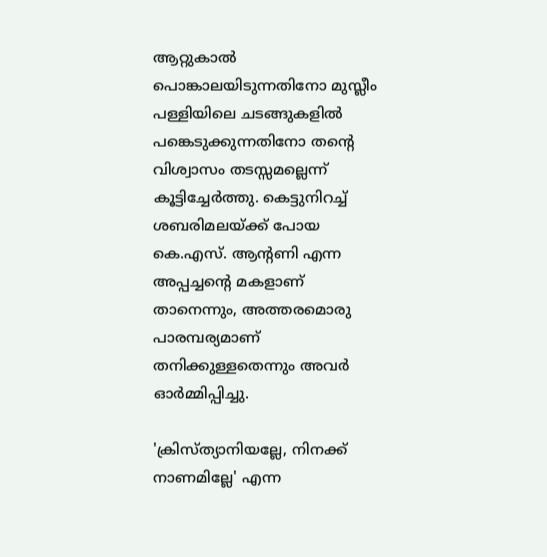ആറ്റുകാൽ പൊങ്കാലയിടുന്നതിനോ മുസ്ലീം പള്ളിയിലെ ചടങ്ങുകളിൽ പങ്കെടുക്കുന്നതിനോ തന്റെ വിശ്വാസം തടസ്സമല്ലെന്ന് കൂട്ടിച്ചേർത്തു. കെട്ടുനിറച്ച് ശബരിമലയ്ക്ക് പോയ കെ.എസ്. ആന്റണി എന്ന അപ്പച്ചന്റെ മകളാണ് താനെന്നും, അത്തരമൊരു പാരമ്പര്യമാണ് തനിക്കുള്ളതെന്നും അവർ ഓർമ്മിപ്പിച്ചു.

'ക്രിസ്ത്യാനിയല്ലേ, നിനക്ക് നാണമില്ലേ' എന്ന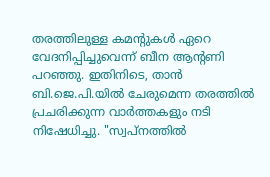തരത്തിലുള്ള കമന്റുകൾ ഏറെ വേദനിപ്പിച്ചുവെന്ന് ബീന ആന്റണി പറഞ്ഞു. ഇതിനിടെ, താൻ ബി.ജെ.പി.യിൽ ചേരുമെന്ന തരത്തിൽ പ്രചരിക്കുന്ന വാർത്തകളും നടി നിഷേധിച്ചു. "സ്വപ്നത്തിൽ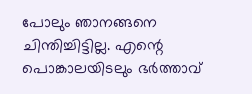പോലും ഞാനങ്ങനെ ചിന്തിച്ചിട്ടില്ല. എന്റെ പൊങ്കാലയിടലും ഭർത്താവ്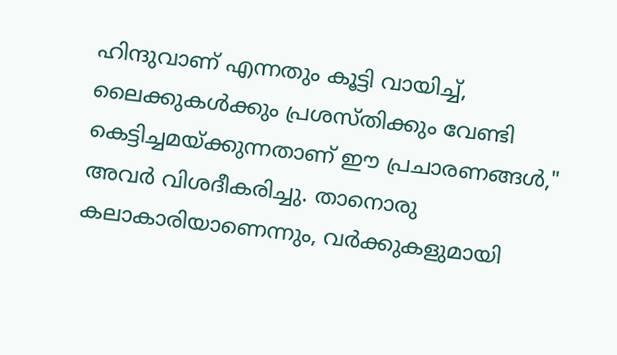ഹിന്ദുവാണ് എന്നതും കൂട്ടി വായിച്ച്, ലൈക്കുകൾക്കും പ്രശസ്തിക്കും വേണ്ടി കെട്ടിച്ചമയ്ക്കുന്നതാണ് ഈ പ്രചാരണങ്ങൾ," അവർ വിശദീകരിച്ചു. താനൊരു കലാകാരിയാണെന്നും, വർക്കുകളുമായി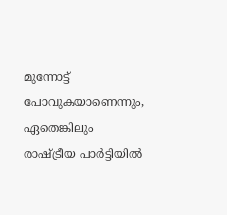മുന്നോട്ട് പോവുകയാണെന്നും, ഏതെങ്കിലും രാഷ്ട്രീയ പാർട്ടിയിൽ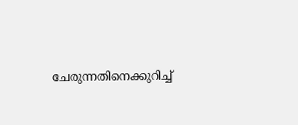ചേരുന്നതിനെക്കുറിച്ച്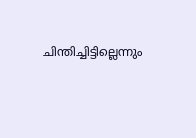ചിന്തിച്ചിട്ടില്ലെന്നും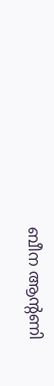ബീന ആന്റണി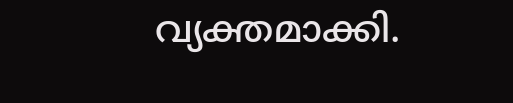വ്യക്തമാക്കി.